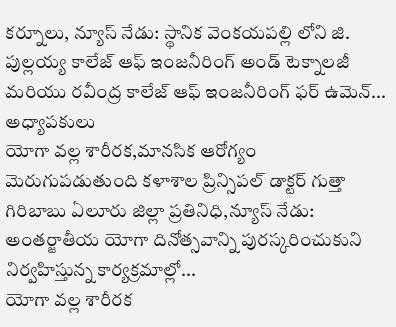కర్నూలు, న్యూస్ నేడు: స్థానిక వెంకయపల్లి లోని జి. పుల్లయ్య కాలేజ్ ఆఫ్ ఇంజనీరింగ్ అండ్ టెక్నాలజీ మరియు రవీంద్ర కాలేజ్ ఆఫ్ ఇంజనీరింగ్ ఫర్ ఉమెన్...
అధ్యాపకులు
యోగా వల్ల శారీరక,మానసిక ఆరోగ్యం మెరుగుపడుతుంది కళాశాల ప్రిన్సిపల్ డాక్టర్ గుత్తా గిరిబాబు ఏలూరు జిల్లా ప్రతినిధి,న్యూస్ నేడు: అంతర్జాతీయ యోగా దినోత్సవాన్ని పురస్కరించుకుని నిర్వహిస్తున్న కార్యక్రమాల్లో...
యోగా వల్ల శారీరక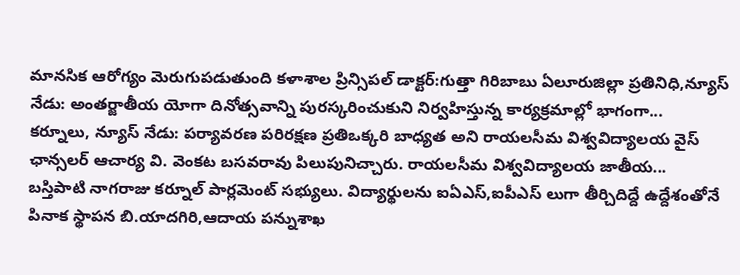మానసిక ఆరోగ్యం మెరుగుపడుతుంది కళాశాల ప్రిన్సిపల్ డాక్టర్:గుత్తా గిరిబాబు ఏలూరుజిల్లా ప్రతినిధి,న్యూస్ నేడు: అంతర్జాతీయ యోగా దినోత్సవాన్ని పురస్కరించుకుని నిర్వహిస్తున్న కార్యక్రమాల్లో భాగంగా...
కర్నూలు, న్యూస్ నేడు: పర్యావరణ పరిరక్షణ ప్రతిఒక్కరి బాధ్యత అని రాయలసీమ విశ్వవిద్యాలయ వైస్ ఛాన్సలర్ ఆచార్య వి. వెంకట బసవరావు పిలుపునిచ్చారు. రాయలసీమ విశ్వవిద్యాలయ జాతీయ...
బస్తిపాటి నాగరాజు కర్నూల్ పార్లమెంట్ సభ్యులు. విద్యార్థులను ఐఏఎస్,ఐపీఎస్ లుగా తీర్చిదిద్దే ఉద్దేశంతోనే పినాక స్థాపన బి.యాదగిరి,ఆదాయ పన్నుశాఖ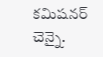కమిషనర్ చెన్నై.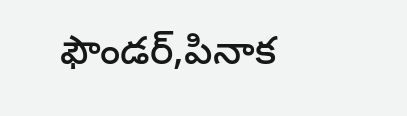ఫౌండర్,పినాక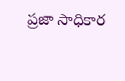ప్రజా సాధికార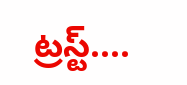ట్రస్ట్....